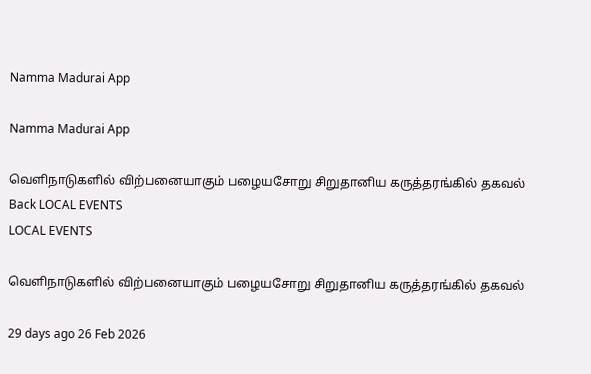Namma Madurai App

Namma Madurai App

வெளிநாடுகளில் விற்பனையாகும் பழையசோறு சிறுதானிய கருத்தரங்கில் தகவல்
Back LOCAL EVENTS
LOCAL EVENTS

வெளிநாடுகளில் விற்பனையாகும் பழையசோறு சிறுதானிய கருத்தரங்கில் தகவல்

29 days ago 26 Feb 2026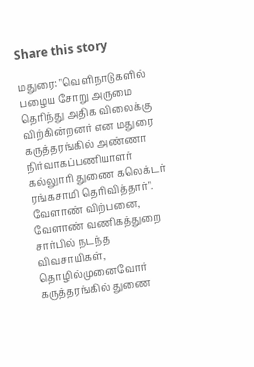Share this story

மதுரை: "வெளிநாடுகளில் பழைய சோறு அருமை தெரிந்து அதிக விலைக்கு விற்கின்றனர் என மதுரை கருத்தரங்கில் அண்ணா நிர்வாகப்பணியாளர் கல்லுாரி துணை கலெக்டர் ரங்கசாமி தெரிவித்தார்". வேளாண் விற்பனை, வேளாண் வணிகத்துறை சார்பில் நடந்த விவசாயிகள், தொழில்முனைவோர் கருத்தரங்கில் துணை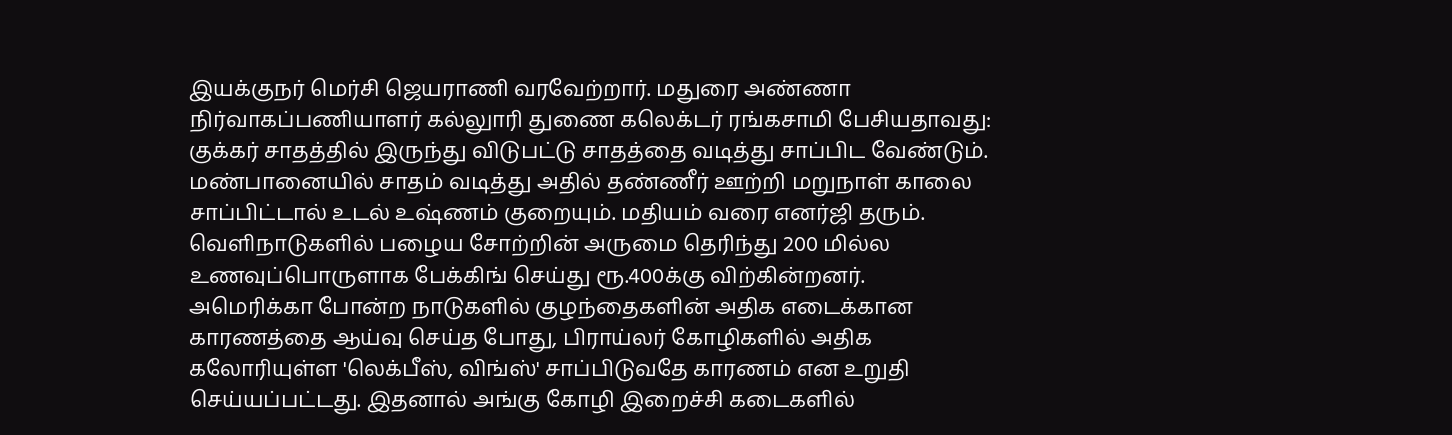இயக்குநர் மெர்சி ஜெயராணி வரவேற்றார். மதுரை அண்ணா நிர்வாகப்பணியாளர் கல்லுாரி துணை கலெக்டர் ரங்கசாமி பேசியதாவது: குக்கர் சாதத்தில் இருந்து விடுபட்டு சாதத்தை வடித்து சாப்பிட வேண்டும். மண்பானையில் சாதம் வடித்து அதில் தண்ணீர் ஊற்றி மறுநாள் காலை சாப்பிட்டால் உடல் உஷ்ணம் குறையும். மதியம் வரை எனர்ஜி தரும். வெளிநாடுகளில் பழைய சோற்றின் அருமை தெரிந்து 200 மில்ல உணவுப்பொருளாக பேக்கிங் செய்து ரூ.400க்கு விற்கின்றனர்.
அமெரிக்கா போன்ற நாடுகளில் குழந்தைகளின் அதிக எடைக்கான காரணத்தை ஆய்வு செய்த போது, பிராய்லர் கோழிகளில் அதிக கலோரியுள்ள 'லெக்பீஸ், விங்ஸ்' சாப்பிடுவதே காரணம் என உறுதி செய்யப்பட்டது. இதனால் அங்கு கோழி இறைச்சி கடைகளில்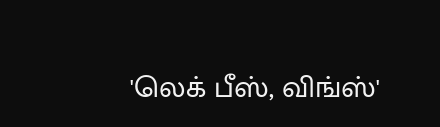'லெக் பீஸ், விங்ஸ்'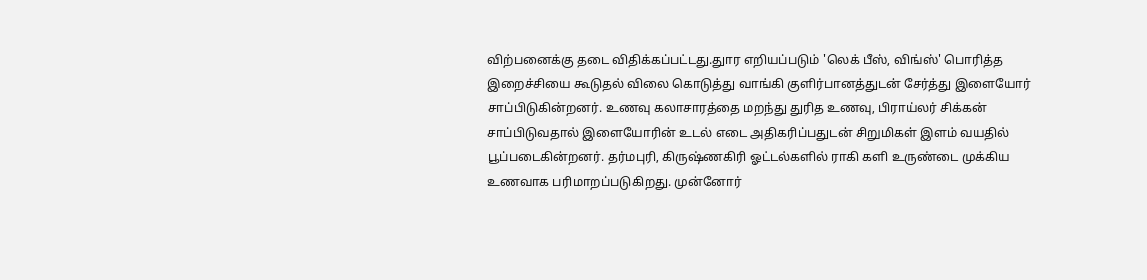விற்பனைக்கு தடை விதிக்கப்பட்டது.துார எறியப்படும் 'லெக் பீஸ், விங்ஸ்' பொரித்த இறைச்சியை கூடுதல் விலை கொடுத்து வாங்கி குளிர்பானத்துடன் சேர்த்து இளையோர் சாப்பிடுகின்றனர். உணவு கலாசாரத்தை மறந்து துரித உணவு, பிராய்லர் சிக்கன் சாப்பிடுவதால் இளையோரின் உடல் எடை அதிகரிப்பதுடன் சிறுமிகள் இளம் வயதில் பூப்படைகின்றனர். தர்மபுரி, கிருஷ்ணகிரி ஓட்டல்களில் ராகி களி உருண்டை முக்கிய உணவாக பரிமாறப்படுகிறது. முன்னோர்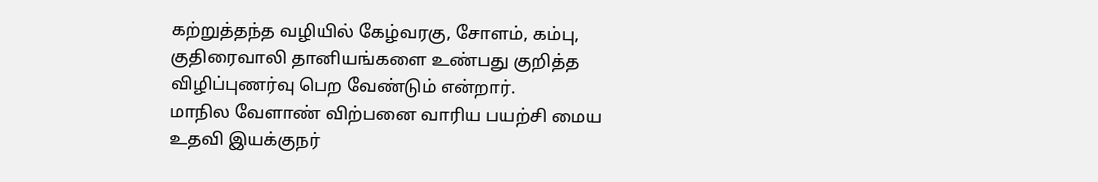கற்றுத்தந்த வழியில் கேழ்வரகு, சோளம், கம்பு, குதிரைவாலி தானியங்களை உண்பது குறித்த விழிப்புணர்வு பெற வேண்டும் என்றார்.
மாநில வேளாண் விற்பனை வாரிய பயற்சி மைய உதவி இயக்குநர்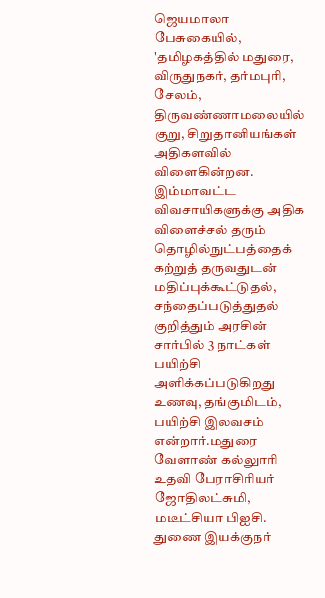ஜெயமாலா பேசுகையில், 'தமிழகத்தில் மதுரை, விருதுநகர், தர்மபுரி, சேலம், திருவண்ணாமலையில் குறு, சிறுதானியங்கள் அதிகளவில் விளைகின்றன. இம்மாவட்ட விவசாயிகளுக்கு அதிக விளைச்சல் தரும் தொழில்நுட்பத்தைக் கற்றுத் தருவதுடன் மதிப்புக்கூட்டுதல், சந்தைப்படுத்துதல் குறித்தும் அரசின் சார்பில் 3 நாட்கள் பயிற்சி அளிக்கப்படுகிறது உணவு, தங்குமிடம், பயிற்சி இலவசம் என்றார்.மதுரை வேளாண் கல்லுாரி உதவி பேராசிரியர் ஜோதிலட்சுமி, மடீட்சியா பிஐசி. துணை இயக்குநர்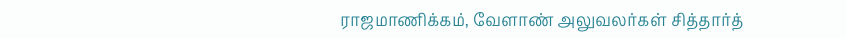ராஜமாணிக்கம், வேளாண் அலுவலர்கள் சித்தார்த்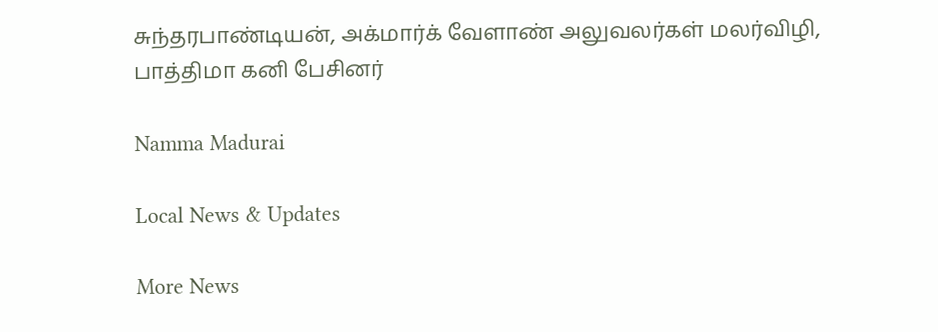சுந்தரபாண்டியன், அக்மார்க் வேளாண் அலுவலர்கள் மலர்விழி, பாத்திமா கனி பேசினர்

Namma Madurai

Local News & Updates

More News